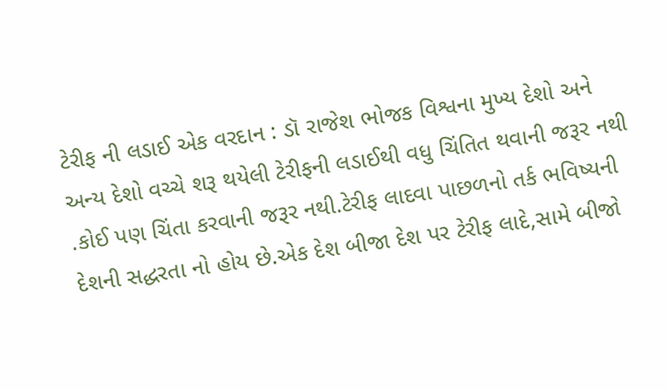ટેરીફ ની લડાઈ એક વરદાન : ડૉ રાજેશ ભોજક વિશ્વના મુખ્ય દેશો અને અન્ય દેશો વચ્ચે શરૂ થયેલી ટેરીફની લડાઈથી વધુ ચિંતિત થવાની જરૂર નથી .કોઈ પણ ચિંતા કરવાની જરૂર નથી.ટેરીફ લાદવા પાછળનો તર્ક ભવિષ્યની દેશની સદ્ધરતા નો હોય છે.એક દેશ બીજા દેશ પર ટેરીફ લાદે,સામે બીજો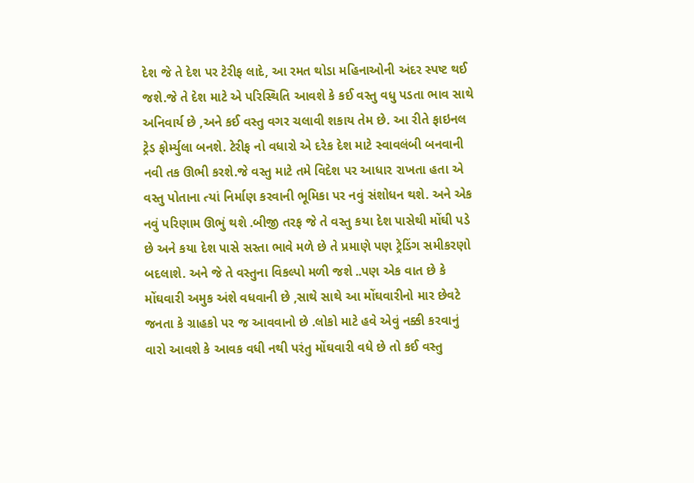દેશ જે તે દેશ પર ટેરીફ લાદે, આ રમત થોડા મહિનાઓની અંદર સ્પષ્ટ થઈ જશે.જે તે દેશ માટે એ પરિસ્થિતિ આવશે કે કઈ વસ્તુ વધુ પડતા ભાવ સાથે અનિવાર્ય છે ,અને કઈ વસ્તુ વગર ચલાવી શકાય તેમ છે. આ રીતે ફાઇનલ ટ્રેડ ફોર્મ્યુલા બનશે. ટેરીફ નો વધારો એ દરેક દેશ માટે સ્વાવલંબી બનવાની નવી તક ઊભી કરશે.જે વસ્તુ માટે તમે વિદેશ પર આધાર રાખતા હતા એ વસ્તુ પોતાના ત્યાં નિર્માણ કરવાની ભૂમિકા પર નવું સંશોધન થશે. અને એક નવું પરિણામ ઊભું થશે .બીજી તરફ જે તે વસ્તુ કયા દેશ પાસેથી મોંઘી પડે છે અને કયા દેશ પાસે સસ્તા ભાવે મળે છે તે પ્રમાણે પણ ટ્રેડિંગ સમીકરણો બદલાશે. અને જે તે વસ્તુના વિકલ્પો મળી જશે ..પણ એક વાત છે કે મોંઘવારી અમુક અંશે વધવાની છે ,સાથે સાથે આ મોંઘવારીનો માર છેવટે જનતા કે ગ્રાહકો પર જ આવવાનો છે .લોકો માટે હવે એવું નક્કી કરવાનું વારો આવશે કે આવક વધી નથી પરંતુ મોંઘવારી વધે છે તો કઈ વસ્તુ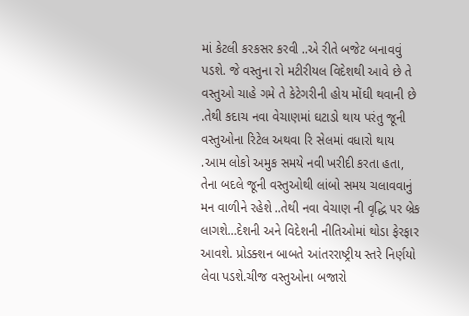માં કેટલી કરકસર કરવી ..એ રીતે બજેટ બનાવવું પડશે. જે વસ્તુના રો મટીરીયલ વિદેશથી આવે છે તે વસ્તુઓ ચાહે ગમે તે કેટેગરીની હોય મોંઘી થવાની છે .તેથી કદાચ નવા વેચાણમાં ઘટાડો થાય પરંતુ જૂની વસ્તુઓના રિટેલ અથવા રિ સેલમાં વધારો થાય .આમ લોકો અમુક સમયે નવી ખરીદી કરતા હતા, તેના બદલે જૂની વસ્તુઓથી લાંબો સમય ચલાવવાનું મન વાળીને રહેશે ..તેથી નવા વેચાણ ની વૃદ્ધિ પર બ્રેક લાગશે…દેશની અને વિદેશની નીતિઓમાં થોડા ફેરફાર આવશે. પ્રોડક્શન બાબતે આંતરરાષ્ટ્રીય સ્તરે નિર્ણયો લેવા પડશે.ચીજ વસ્તુઓના બજારો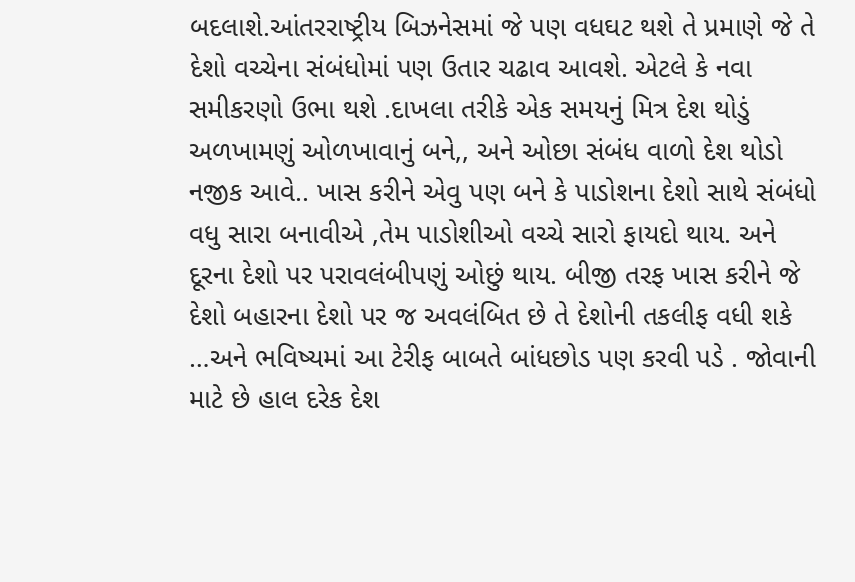બદલાશે.આંતરરાષ્ટ્રીય બિઝનેસમાં જે પણ વધઘટ થશે તે પ્રમાણે જે તે દેશો વચ્ચેના સંબંધોમાં પણ ઉતાર ચઢાવ આવશે. એટલે કે નવા સમીકરણો ઉભા થશે .દાખલા તરીકે એક સમયનું મિત્ર દેશ થોડું અળખામણું ઓળખાવાનું બને,, અને ઓછા સંબંધ વાળો દેશ થોડો નજીક આવે.. ખાસ કરીને એવુ પણ બને કે પાડોશના દેશો સાથે સંબંધો વધુ સારા બનાવીએ ,તેમ પાડોશીઓ વચ્ચે સારો ફાયદો થાય. અને દૂરના દેશો પર પરાવલંબીપણું ઓછું થાય. બીજી તરફ ખાસ કરીને જે દેશો બહારના દેશો પર જ અવલંબિત છે તે દેશોની તકલીફ વધી શકે …અને ભવિષ્યમાં આ ટેરીફ બાબતે બાંધછોડ પણ કરવી પડે . જોવાની માટે છે હાલ દરેક દેશ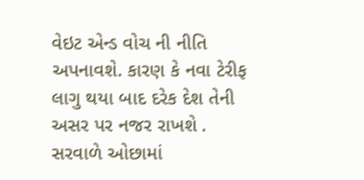વેઇટ એન્ડ વોચ ની નીતિ અપનાવશે. કારણ કે નવા ટેરીફ લાગુ થયા બાદ દરેક દેશ તેની અસર પર નજર રાખશે . સરવાળે ઓછામાં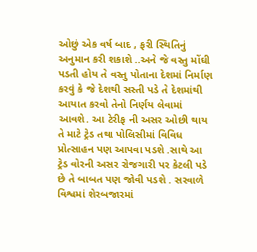ઓછું એક વર્ષ બાદ , ફરી સ્થિતિનું અનુમાન કરી શકાશે ..અને જે વસ્તુ મોંઘી પડતી હોય તે વસ્તુ પોતાના દેશમાં નિર્માણ કરવું કે જે દેશથી સસ્તી પડે તે દેશમાંથી આયાત કરવો તેનો નિર્ણય લેવામાં આવશે. આ ટેરીફ ની અસર ઓછી થાય તે માટે ટ્રેડ તથા પોલિસીમાં વિવિધ પ્રોત્સાહન પણ આપવા પડશે .સાથે આ ટ્રેડ વોરની અસર રોજગારી પર કેટલી પડે છે તે બાબત પણ જોવી પડશે . સરવાળે વિશ્વમાં શેરબજારમાં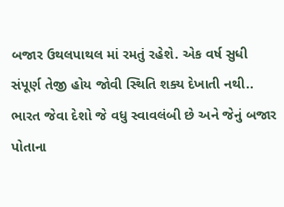બજાર ઉથલપાથલ માં રમતું રહેશે. એક વર્ષ સુધી સંપૂર્ણ તેજી હોય જોવી સ્થિતિ શક્ય દેખાતી નથી.. ભારત જેવા દેશો જે વધુ સ્વાવલંબી છે અને જેનું બજાર પોતાના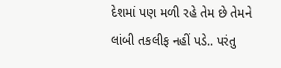દેશમાં પણ મળી રહે તેમ છે તેમને લાંબી તકલીફ નહીં પડે.. પરંતુ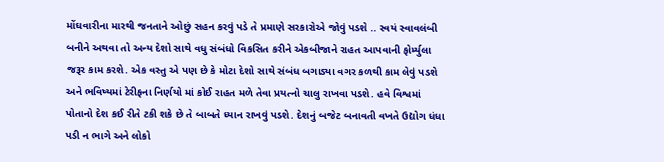મોંઘવારીના મારથી જનતાને ઓછું સહન કરવું પડે તે પ્રમાણે સરકારોએ જોવું પડશે .. સ્વયં સ્વાવલંબી બનીને અથવા તો અન્ય દેશો સાથે વધુ સંબંધો વિકસિત કરીને એકબીજાને રાહત આપવાની ફોર્મ્યુલા જરૂર કામ કરશે. એક વસ્તુ એ પણ છે કે મોટા દેશો સાથે સંબંધ બગાડ્યા વગર કળથી કામ લેવું પડશે અને ભવિષ્યમાં ટેરીફના નિર્ણયો માં કોઈ રાહત મળે તેવા પ્રયત્નો ચાલુ રાખવા પડશે. હવે વિશ્વમાં પોતાનો દેશ કઈ રીતે ટકી શકે છે તે બાબતે ધ્યાન રાખવું પડશે. દેશનું બજેટ બનાવતી વખતે ઉદ્યોગ ધંધા પડી ન ભાગે અને લોકો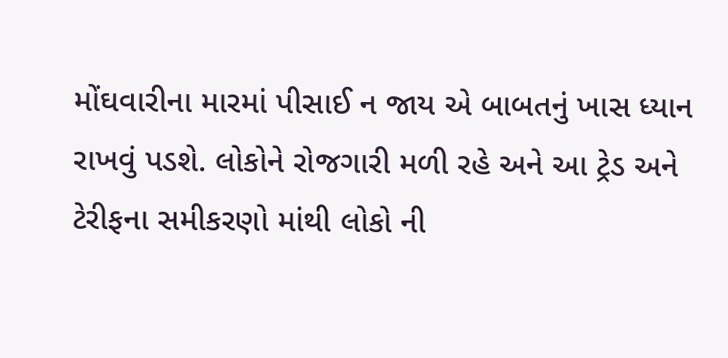મોંઘવારીના મારમાં પીસાઈ ન જાય એ બાબતનું ખાસ ધ્યાન રાખવું પડશે. લોકોને રોજગારી મળી રહે અને આ ટ્રેડ અને ટેરીફના સમીકરણો માંથી લોકો ની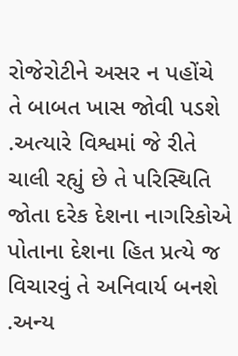રોજેરોટીને અસર ન પહોંચે તે બાબત ખાસ જોવી પડશે .અત્યારે વિશ્વમાં જે રીતે ચાલી રહ્યું છે તે પરિસ્થિતિ જોતા દરેક દેશના નાગરિકોએ પોતાના દેશના હિત પ્રત્યે જ વિચારવું તે અનિવાર્ય બનશે .અન્ય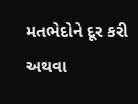મતભેદોને દૂર કરી અથવા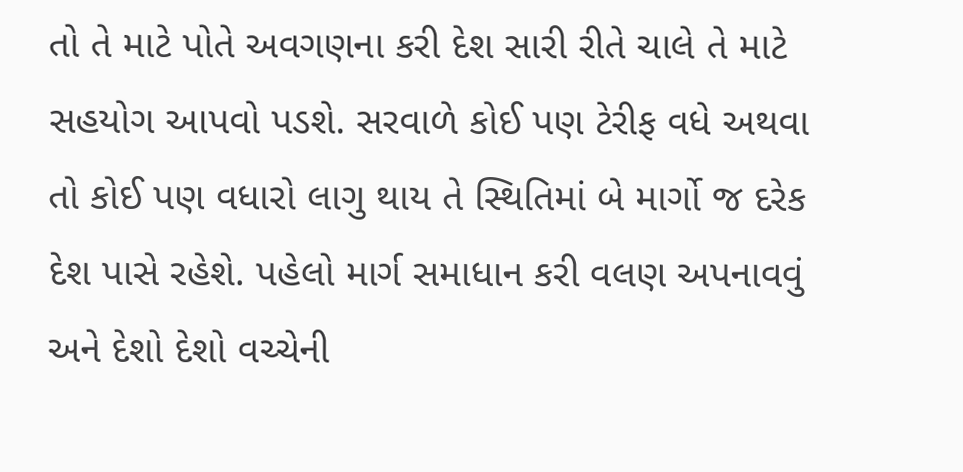તો તે માટે પોતે અવગણના કરી દેશ સારી રીતે ચાલે તે માટે સહયોગ આપવો પડશે. સરવાળે કોઈ પણ ટેરીફ વધે અથવા તો કોઈ પણ વધારો લાગુ થાય તે સ્થિતિમાં બે માર્ગો જ દરેક દેશ પાસે રહેશે. પહેલો માર્ગ સમાધાન કરી વલણ અપનાવવું અને દેશો દેશો વચ્ચેની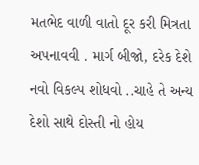મતભેદ વાળી વાતો દૂર કરી મિત્રતા અપનાવવી . માર્ગ બીજો, દરેક દેશે નવો વિકલ્પ શોધવો ..ચાહે તે અન્ય દેશો સાથે દોસ્તી નો હોય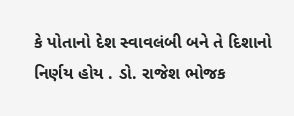કે પોતાનો દેશ સ્વાવલંબી બને તે દિશાનો નિર્ણય હોય . ડો. રાજેશ ભોજક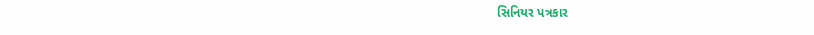સિનિયર પત્રકાર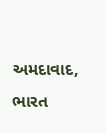અમદાવાદ, ભારત